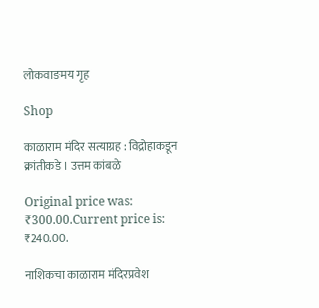लोकवाङमय गृह

Shop

काळाराम मंदिर सत्याग्रह : विद्रोहाकडून क्रांतीकडे । उत्तम कांबळे

Original price was: ₹300.00.Current price is: ₹240.00.

नाशिकचा काळाराम मंदिरप्रवेश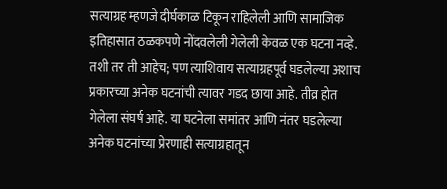सत्याग्रह म्हणजे दीर्घकाळ टिकून राहिलेली आणि सामाजिक इतिहासात ठळकपणे नोंदवलेली गेलेली केवळ एक घटना नव्हे. तशी तर ती आहेच; पण त्याशिवाय सत्याग्रहपूर्व घडलेल्या अशाच प्रकारच्या अनेक घटनांची त्यावर गडद छाया आहे. तीव्र होत गेलेला संघर्ष आहे. या घटनेला समांतर आणि नंतर घडलेल्या अनेक घटनांच्या प्रेरणाही सत्याग्रहातून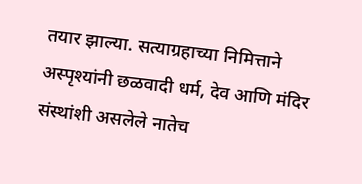तयार झाल्या. सत्याग्रहाच्या निमित्ताने अस्पृश्यांनी छळवादी धर्म, देव आणि मंदिर संस्थांशी असलेले नातेच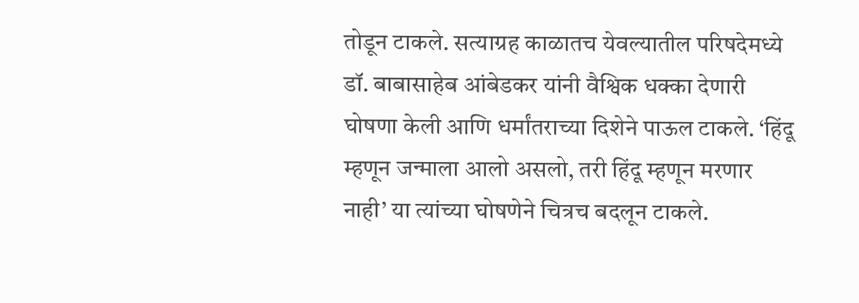तोडून टाकले. सत्याग्रह काळातच येवल्यातील परिषदेमध्ये डॉ. बाबासाहेब आंबेडकर यांनी वैश्विक धक्का देणारी घोषणा केली आणि धर्मांतराच्या दिशेने पाऊल टाकले. ‘हिंदू म्हणून जन्माला आलो असलो, तरी हिंदू म्हणून मरणार नाही’ या त्यांच्या घोषणेने चित्रच बदलून टाकले.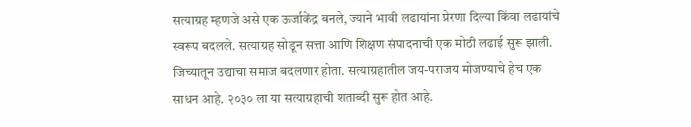सत्याग्रह म्हणजे असे एक ऊर्जाकेंद्र बनले, ज्याने भावी लढायांना प्रेरणा दिल्या किंवा लढायांचे स्वरूप बदलले. सत्याग्रह सोडून सत्ता आणि शिक्षण संपादनाची एक मोठी लढाई सुरू झाली. जिच्यातून उद्याचा समाज बदलणार होता. सत्याग्रहातील जय-पराजय मोजण्याचे हेच एक साधन आहे. २०३० ला या सत्याग्रहाची शताब्दी सुरू होत आहे.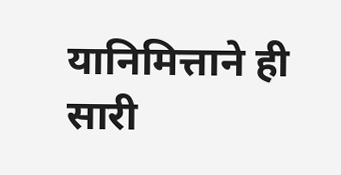यानिमित्ताने ही सारी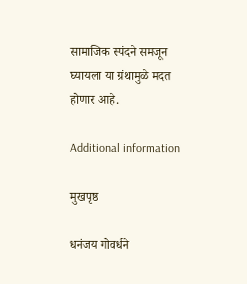सामाजिक स्पंदने समजून घ्यायला या ग्रंथामुळे मदत होणार आहे.

Additional information

मुखपृष्ठ

धनंजय गोवर्धने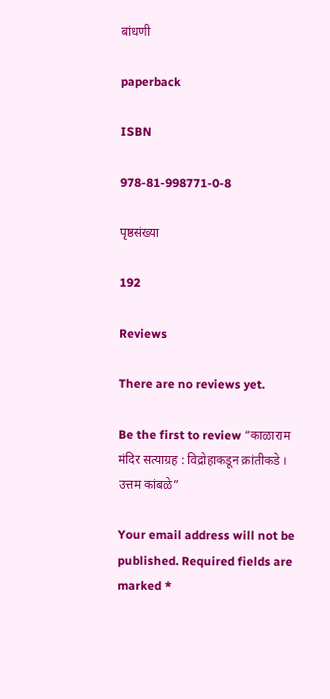बांधणी

paperback

ISBN

978-81-998771-0-8

पृष्ठसंख्या

192

Reviews

There are no reviews yet.

Be the first to review “काळाराम मंदिर सत्याग्रह : विद्रोहाकडून क्रांतीकडे । उत्तम कांबळे”

Your email address will not be published. Required fields are marked *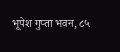भूपेश गुप्ता भवन, ८५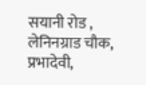सयानी रोड , लेनिनग्राड चौक, प्रभादेवी,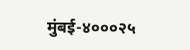मुंबई-४०००२५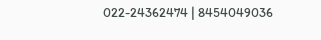022-24362474 | 8454049036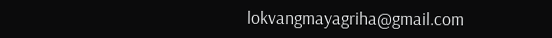lokvangmayagriha@gmail.com